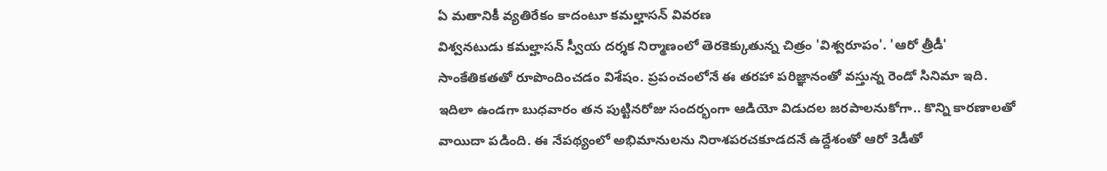ఏ మతానికీ వ్యతిరేకం కాదంటూ కమల్హాసన్ వివరణ
విశ్వనటుడు కమల్హాసన్ స్వీయ దర్శక నిర్మాణంలో తెరకెక్కుతున్న చిత్రం 'విశ్వరూపం'. 'ఆరో త్రీడీ' సాంకేతికతతో రూపొందించడం విశేషం. ప్రపంచంలోనే ఈ తరహా పరిజ్ఞానంతో వస్తున్న రెండో సినిమా ఇది. ఇదిలా ఉండగా బుధవారం తన పుట్టినరోజు సందర్భంగా ఆడియో విడుదల జరపాలనుకోగా.. కొన్ని కారణాలతో వాయిదా పడింది. ఈ నేపథ్యంలో అభిమానులను నిరాశపరచకూడదనే ఉద్దేశంతో ఆరో 3డీతో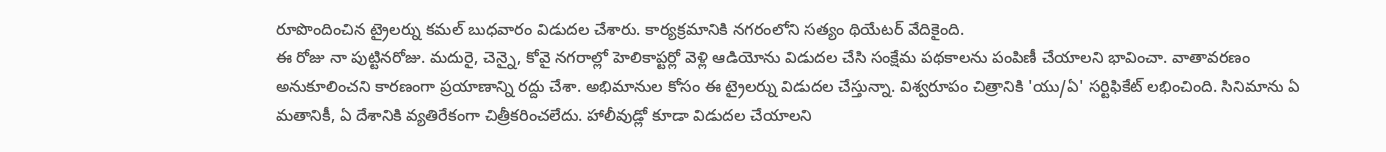రూపొందించిన ట్రైలర్ను కమల్ బుధవారం విడుదల చేశారు. కార్యక్రమానికి నగరంలోని సత్యం థియేటర్ వేదికైంది.
ఈ రోజు నా పుట్టినరోజు. మదురై, చెన్నై, కోవై నగరాల్లో హెలికాప్టర్లో వెళ్లి ఆడియోను విడుదల చేసి సంక్షేమ పథకాలను పంపిణీ చేయాలని భావించా. వాతావరణం అనుకూలించని కారణంగా ప్రయాణాన్ని రద్దు చేశా. అభిమానుల కోసం ఈ ట్రైలర్ను విడుదల చేస్తున్నా. విశ్వరూపం చిత్రానికి 'యు/ఏ' సర్టిఫికేట్ లభించింది. సినిమాను ఏ మతానికీ, ఏ దేశానికి వ్యతిరేకంగా చిత్రీకరించలేదు. హాలీవుడ్లో కూడా విడుదల చేయాలని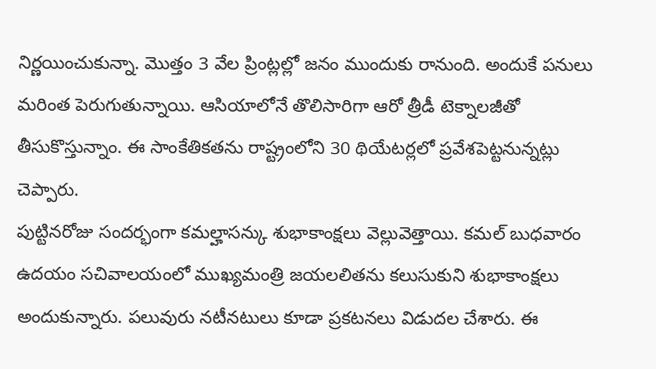నిర్ణయించుకున్నా. మొత్తం 3 వేల ప్రింట్లల్లో జనం ముందుకు రానుంది. అందుకే పనులు మరింత పెరుగుతున్నాయి. ఆసియాలోనే తొలిసారిగా ఆరో త్రీడీ టెక్నాలజీతో తీసుకొస్తున్నాం. ఈ సాంకేతికతను రాష్ట్రంలోని 30 థియేటర్లలో ప్రవేశపెట్టనున్నట్లు చెప్పారు.
పుట్టినరోజు సందర్భంగా కమల్హాసన్కు శుభాకాంక్షలు వెల్లువెత్తాయి. కమల్ బుధవారం ఉదయం సచివాలయంలో ముఖ్యమంత్రి జయలలితను కలుసుకుని శుభాకాంక్షలు అందుకున్నారు. పలువురు నటీనటులు కూడా ప్రకటనలు విడుదల చేశారు. ఈ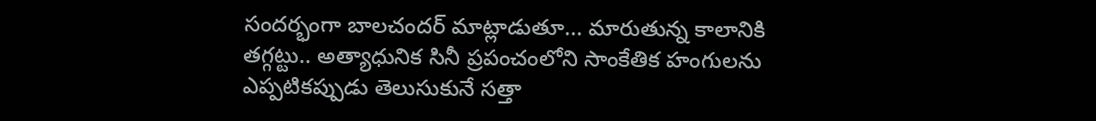సందర్భంగా బాలచందర్ మాట్లాడుతూ... మారుతున్న కాలానికి తగ్గట్టు.. అత్యాధునిక సినీ ప్రపంచంలోని సాంకేతిక హంగులను ఎప్పటికప్పుడు తెలుసుకునే సత్తా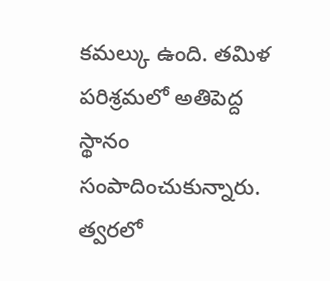కమల్కు ఉంది. తమిళ పరిశ్రమలో అతిపెద్ద స్థానం సంపాదించుకున్నారు. త్వరలో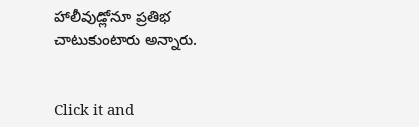హాలీవుడ్లోనూ ప్రతిభ చాటుకుంటారు అన్నారు.


Click it and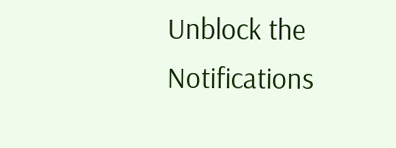Unblock the Notifications